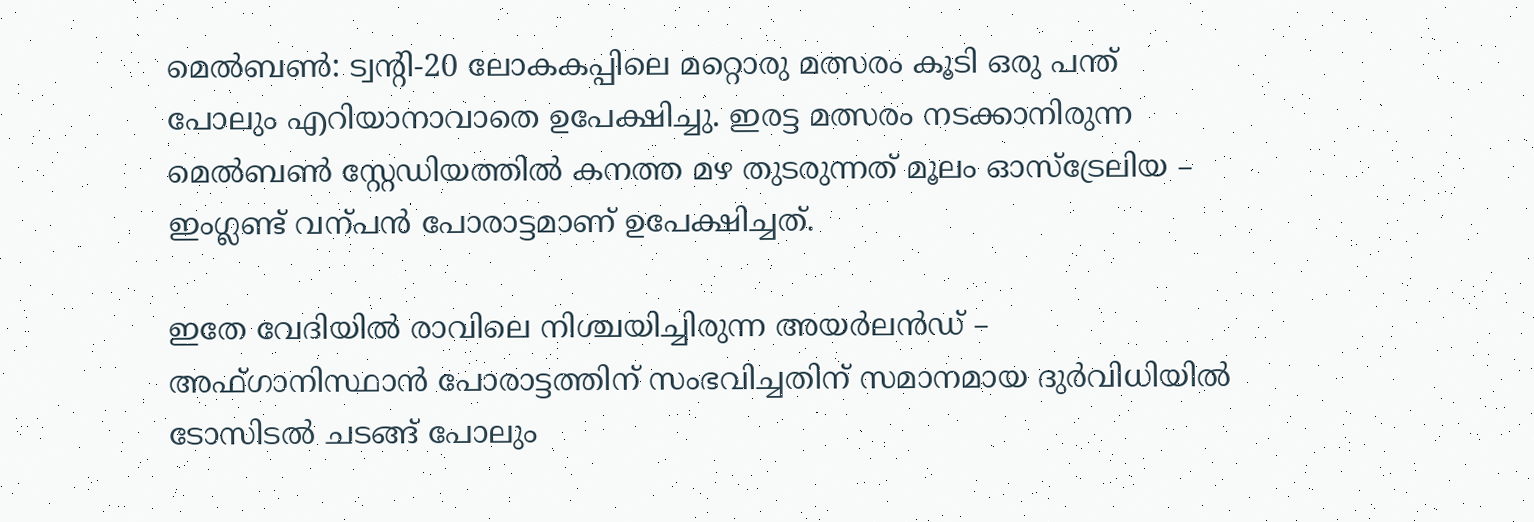മെൽബൺ: ട്വന്‍റി-20 ലോകകപ്പിലെ മറ്റൊരു മത്സരം കൂടി ഒരു പന്ത് പോലും എറിയാനാവാതെ ഉപേക്ഷിച്ചു. ഇരട്ട മത്സരം നടക്കാനിരുന്ന മെൽബൺ സ്റ്റേഡിയത്തിൽ കനത്ത മഴ തുടരുന്നത് മൂലം ഓസ്ട്രേലിയ – ഇംഗ്ലണ്ട് വന്പൻ പോരാട്ടമാണ് ഉപേക്ഷിച്ചത്.

ഇതേ വേദിയിൽ രാവിലെ നിശ്ചയിച്ചിരുന്ന അയർലൻഡ് – അഫ്ഗാനിസ്ഥാൻ പോരാട്ടത്തിന് സംഭവിച്ചതിന് സമാനമായ ദുർവിധിയിൽ ടോസിടൽ ച‌ടങ്ങ് പോലും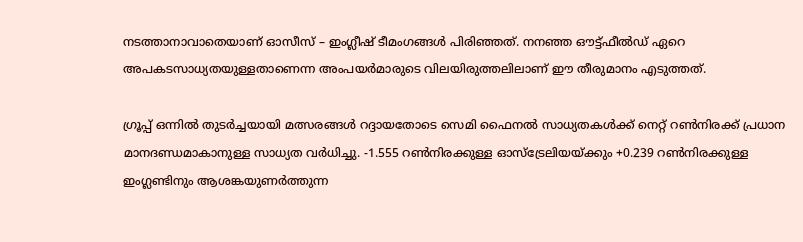നടത്താനാവാതെയാണ് ഓസീസ് – ഇംഗ്ലീഷ് ടീമംഗങ്ങൾ പിരിഞ്ഞത്. നനഞ്ഞ ഔട്ട്ഫീൽഡ് ഏറെ അപകടസാധ്യതയുള്ളതാണെന്ന അംപയർമാരുടെ വിലയിരുത്തലിലാണ് ഈ തീരുമാനം എടുത്തത്.

ഗ്രൂപ്പ് ഒന്നിൽ തുടർച്ചയായി മത്സരങ്ങൾ റദ്ദാ‌യതോ‌ടെ സെമി ഫൈനൽ സാധ്യതകൾക്ക് നെറ്റ് റൺനിരക്ക് പ്രധാന മാനദണ്ഡമാകാനുള്ള സാധ്യത വർധിച്ചു. -1.555 റൺനിരക്കുള്ള ഓസ്ട്രേലിയയ്ക്കും +0.239 റൺനിരക്കുള്ള ഇംഗ്ലണ്ടിനും ആശങ്കയുണർത്തുന്ന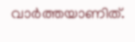വാർത്തയാണിത്.